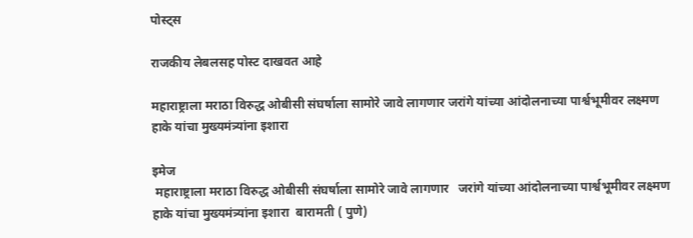पोस्ट्स

राजकीय लेबलसह पोस्ट दाखवत आहे

महाराष्ट्राला मराठा विरुद्ध ओबीसी संघर्षाला सामोरे जावे लागणार जरांगे यांच्या आंदोलनाच्या पार्श्वभूमीवर लक्ष्मण हाके यांचा मुख्यमंत्र्यांना इशारा

इमेज
 महाराष्ट्राला मराठा विरुद्ध ओबीसी संघर्षाला सामोरे जावे लागणार   जरांगे यांच्या आंदोलनाच्या पार्श्वभूमीवर लक्ष्मण हाके यांचा मुख्यमंत्र्यांना इशारा  बारामती ( पुणे)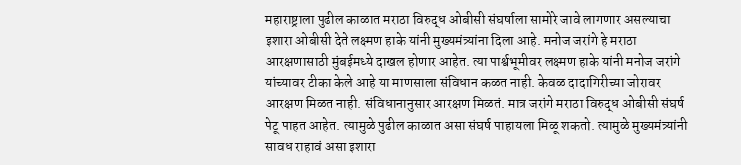महाराष्ट्राला पुढील काळात मराठा विरुद्ध ओबीसी संघर्षाला सामोरे जावे लागणार असल्याचा इशारा ओबीसी देते लक्ष्मण हाके यांनी मुख्यमंत्र्यांना दिला आहे. मनोज जरांगे हे मराठा आरक्षणासाठी मुंबईमध्ये दाखल होणार आहेत. त्या पार्श्वभूमीवर लक्ष्मण हाके यांनी मनोज जरांगे यांच्यावर टीका केले आहे या माणसाला संविधान कळत नाही. केवळ दादागिरीच्या जोरावर आरक्षण मिळत नाही. संविधानानुसार आरक्षण मिळतं. मात्र जरांगे मराठा विरुद्ध ओबीसी संघर्ष पेटू पाहत आहेत. त्यामुळे पुढील काळात असा संघर्ष पाहायला मिळू शकतो. त्यामुळे मुख्यमंत्र्यांनी सावध राहावं असा इशारा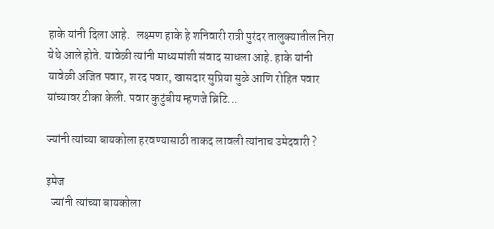हाके यांनी दिला आहे.   लक्ष्मण हाके हे शनिवारी रात्री पुरंदर तालुक्यातील निरा येथे आले होते. यावेळी त्यांनी माध्यमांशी संवाद साधला आहे. हाके यांनी यावेळी अजित पवार, शरद पवार, खासदार सुप्रिया सुळे आणि रोहित पवार यांच्यावर टीका केली. पवार कुटुंबीय म्हणजे ब्रिटि...

ज्यांनी त्यांच्या बायकोला हरवण्यासाठी ताकद लावली त्यांनाच उमेदवारी ?

इमेज
  ज्यांनी त्यांच्या बायकोला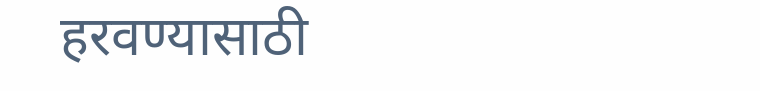हरवण्यासाठी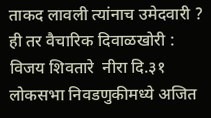ताकद लावली त्यांनाच उमेदवारी ?  ही तर वैचारिक दिवाळखोरी : विजय शिवतारे  नीरा दि.३१     लोकसभा निवडणुकीमध्ये अजित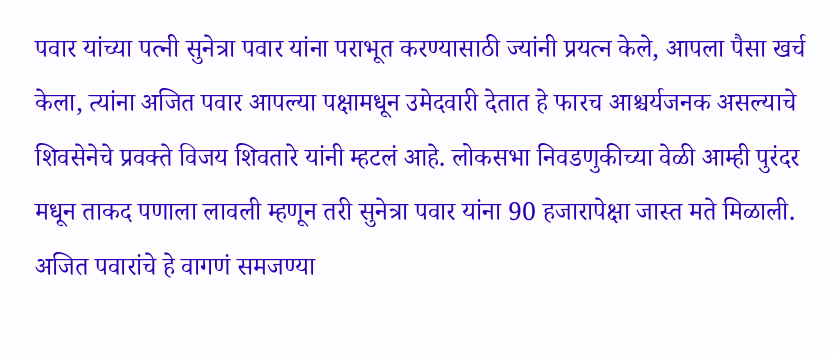पवार यांच्या पत्नी सुनेत्रा पवार यांना पराभूत करण्यासाठी ज्यांनी प्रयत्न केले, आपला पैसा खर्च केला, त्यांना अजित पवार आपल्या पक्षामधून उमेदवारी देतात हे फारच आश्चर्यजनक असल्याचे   शिवसेनेचे प्रवक्ते विजय शिवतारे यांनी म्हटलं आहे. लोकसभा निवडणुकीच्या वेळी आम्ही पुरंदर मधून ताकद पणाला लावली म्हणून तरी सुनेत्रा पवार यांना 90 हजारापेक्षा जास्त मते मिळाली. अजित पवारांचे हे वागणं समजण्या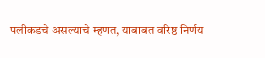पलीकडचे असल्याचे म्हणत, याबाबत वरिष्ठ निर्णय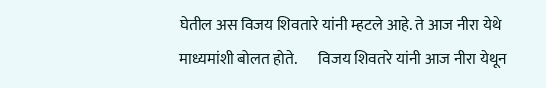घेतील अस विजय शिवतारे यांनी म्हटले आहे. ते आज नीरा येथे माध्यमांशी बोलत होते.       विजय शिवतरे यांनी आज नीरा येथून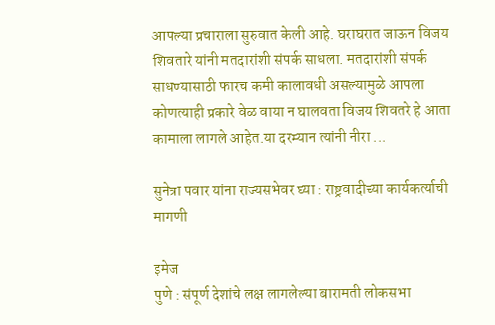आपल्या प्रचाराला सुरुवात केली आहे. घराघरात जाऊन विजय शिवतारे यांनी मतदारांशी संपर्क साधला. मतदारांशी संपर्क साधण्यासाठी फारच कमी कालावधी असल्यामुळे आपला कोणत्याही प्रकारे वेळ वाया न घालवता विजय शिवतरे हे आता कामाला लागले आहेत.या दरम्यान त्यांनी नीरा ...

सुनेत्रा पवार यांना राज्यसभेवर घ्या : राष्ट्रवादीच्या कार्यकर्त्याची मागणी

इमेज
पुणे : संपूर्ण देशांचे लक्ष लागलेल्या बारामती लोकसभा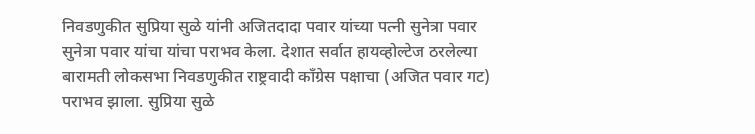निवडणुकीत सुप्रिया सुळे यांनी अजितदादा पवार यांच्या पत्नी सुनेत्रा पवार सुनेत्रा पवार यांचा यांचा पराभव केला. देशात सर्वात हायव्होल्टेज ठरलेल्या बारामती लोकसभा निवडणुकीत राष्ट्रवादी काँग्रेस पक्षाचा (अजित पवार गट) पराभव झाला. सुप्रिया सुळे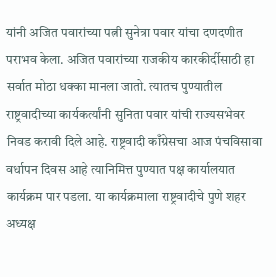यांनी अजित पवारांच्या पत्नी सुनेत्रा पवार यांचा दणदणीत पराभव केला. अजित पवारांच्या राजकीय कारकीर्दीसाठी हा सर्वात मोठा धक्का मानला जातो. त्यातच पुण्यातील राष्ट्रवादीच्या कार्यकर्त्यांनी सुनिता पवार यांची राज्यसभेवर निवड करावी दिले आहे. राष्ट्रवादी काँग्रेसचा आज पंचविसावा वर्धापन दिवस आहे त्यानिमित्त पुण्यात पक्ष कार्यालयात कार्यक्रम पार पडला. या कार्यक्रमाला राष्ट्रवादीचे पुणे शहर अध्यक्ष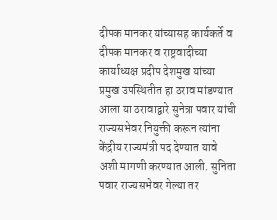दीपक मानकर यांच्यासह कार्यकर्ते व दीपक मानकर व राष्ट्रवादीच्या कार्याध्यक्ष प्रदीप देशमुख यांच्या प्रमुख उपस्थितीत हा ठराव मांडण्यात आला या ठरावाद्वारे सुनेत्रा पवार यांची राज्यसभेवर नियुक्ती करून त्यांना केंद्रीय राज्यमंत्री पद देण्यात यावे अशी मागणी करण्यात आली. सुनिता पवार राज्यसभेवर गेल्या तर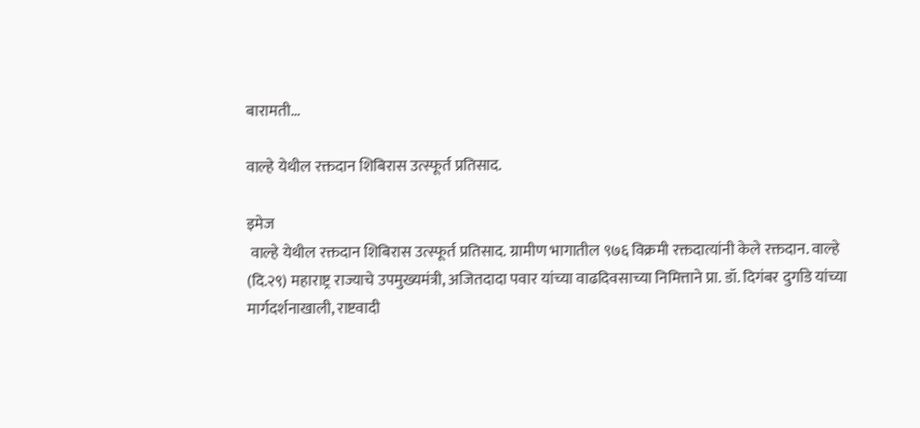बारामती...

वाल्हे येथील रक्तदान शिबिरास उत्स्फूर्त प्रतिसाद.

इमेज
 वाल्हे येथील रक्तदान शिबिरास उत्स्फूर्त प्रतिसाद. ग्रामीण भागातील ९७६ विक्रमी रक्तदात्यांनी केले रक्तदान. वाल्हे (दि.२९) महाराष्ट्र राज्याचे उपमुख्यमंत्री, अजितदादा पवार यांच्या वाढदिवसाच्या निमित्ताने प्रा. डॉ. दिगंबर दुर्गाडे यांच्या मार्गदर्शनाखाली, राष्टवादी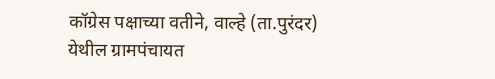कॉग्रेस पक्षाच्या वतीने, वाल्हे (ता.पुरंदर) येथील ग्रामपंचायत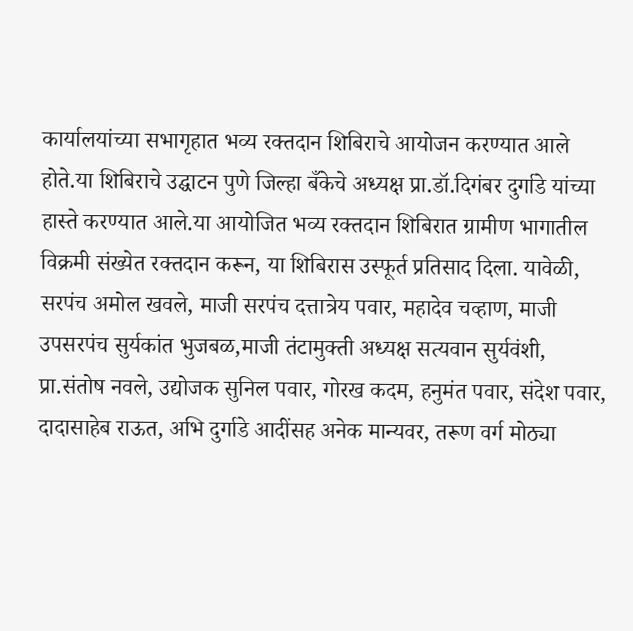कार्यालयांच्या सभागृहात भव्य रक्तदान शिबिराचे आयोजन करण्यात आले होते.या शिबिराचे उद्घाटन पुणे जिल्हा बँकेचे अध्यक्ष प्रा.डॉ.दिगंबर दुर्गाडे यांच्या हास्ते करण्यात आले.या आयोजित भव्य रक्तदान शिबिरात ग्रामीण भागातील विक्रमी संख्येत रक्तदान करून, या शिबिरास उस्फूर्त प्रतिसाद दिला. यावेळी, सरपंच अमोल खवले, माजी सरपंच दत्तात्रेय पवार, महादेव चव्हाण, माजी उपसरपंच सुर्यकांत भुजबळ,माजी तंटामुक्ती अध्यक्ष सत्यवान सुर्यवंशी, प्रा.संतोष नवले, उद्योजक सुनिल पवार, गोरख कदम, हनुमंत पवार, संदेश पवार, दादासाहेब राऊत, अभि दुर्गाडे आदींसह अनेक मान्यवर, तरूण वर्ग मोठ्या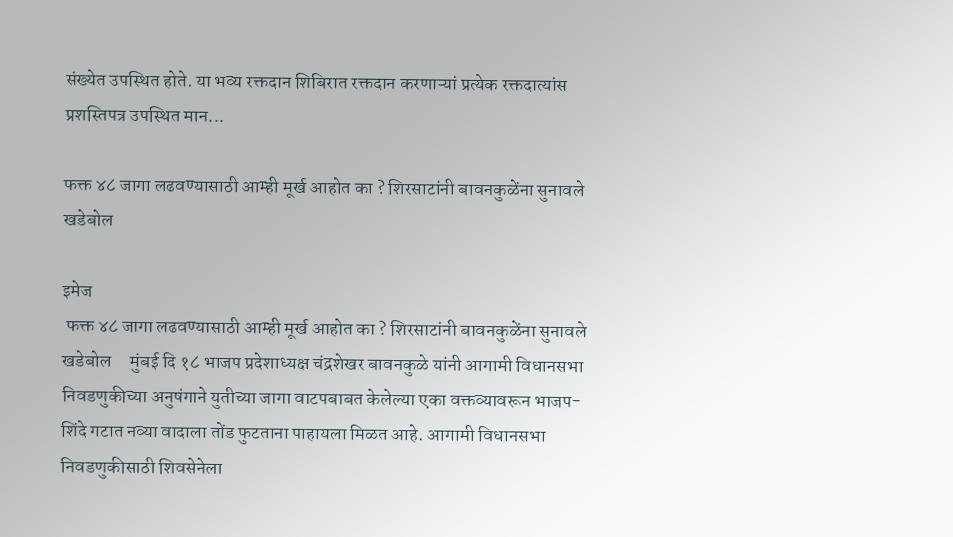संख्येत उपस्थित होते. या भव्य रक्तदान शिबिरात रक्तदान करणाऱ्यां प्रत्येक रक्तदात्यांस प्रशस्तिपत्र उपस्थित मान...

फक्त ४८ जागा लढवण्यासाठी आम्ही मूर्ख आहोत का ? शिरसाटांनी बावनकुळेंना सुनावले खडेबोल

इमेज
 फक्त ४८ जागा लढवण्यासाठी आम्ही मूर्ख आहोत का ? शिरसाटांनी बावनकुळेंना सुनावले खडेबोल     मुंबई दि १८ भाजप प्रदेशाध्यक्ष चंद्रशेखर बावनकुळे यांनी आगामी विधानसभा निवडणुकीच्या अनुषंगाने युतीच्या जागा वाटपबाबत केलेल्या एका वक्तव्यावरून भाजप- शिंदे गटात नव्या वादाला तोंड फुटताना पाहायला मिळत आहे. आगामी विधानसभा निवडणुकीसाठी शिवसेनेला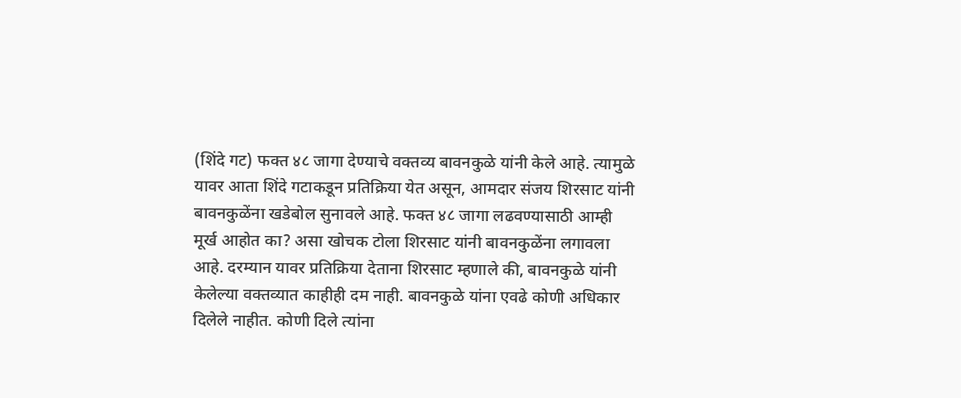(शिंदे गट) फक्त ४८ जागा देण्याचे वक्तव्य बावनकुळे यांनी केले आहे. त्यामुळे यावर आता शिंदे गटाकडून प्रतिक्रिया येत असून, आमदार संजय शिरसाट यांनी बावनकुळेंना खडेबोल सुनावले आहे. फक्त ४८ जागा लढवण्यासाठी आम्ही मूर्ख आहोत का? असा खोचक टोला शिरसाट यांनी बावनकुळेंना लगावला आहे. दरम्यान यावर प्रतिक्रिया देताना शिरसाट म्हणाले की, बावनकुळे यांनी केलेल्या वक्तव्यात काहीही दम नाही. बावनकुळे यांना एवढे कोणी अधिकार दिलेले नाहीत. कोणी दिले त्यांना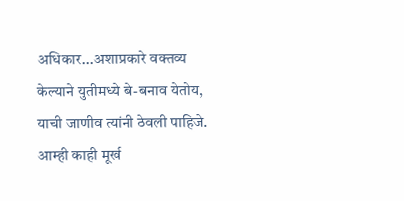अधिकार...अशाप्रकारे वक्तव्य केल्याने युतीमध्ये बे-बनाव येतोय, याची जाणीव त्यांनी ठेवली पाहिजे. आम्ही काही मूर्ख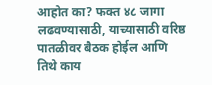आहोत का? फक्त ४८ जागा लढवण्यासाठी, याच्यासाठी वरिष्ठ पातळीवर बैठक होईल आणि तिथे काय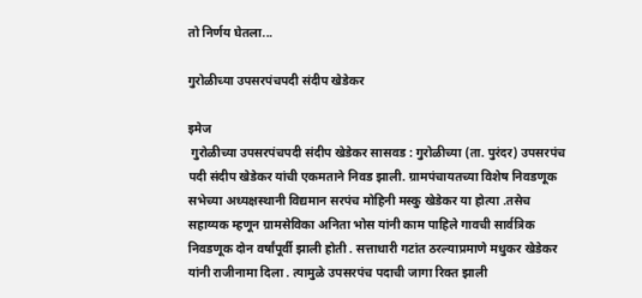तो निर्णय घेतला...

गुरोळीच्या उपसरपंचपदी संदीप खेडेकर

इमेज
 गुरोळीच्या उपसरपंचपदी संदीप खेडेकर सासवड : गुरोळीच्या (ता. पुरंदर) उपसरपंच पदी संदीप खेडेकर यांची एकमताने निवड झाली. ग्रामपंचायतच्या विशेष निवडणूक सभेच्या अध्यक्षस्थानी विद्यमान सरपंच मोहिनी मस्कु खेडेकर या होत्या .तसेच सहाय्यक म्हणून ग्रामसेविका अनिता भोस यांनी काम पाहिले गावची सार्वत्रिक निवडणूक दोन वर्षांपूर्वी झाली होती . सत्ताधारी गटांत ठरल्याप्रमाणे मधुकर खेडेकर यांनी राजीनामा दिला . त्यामुळे उपसरपंच पदाची जागा रिक्त झाली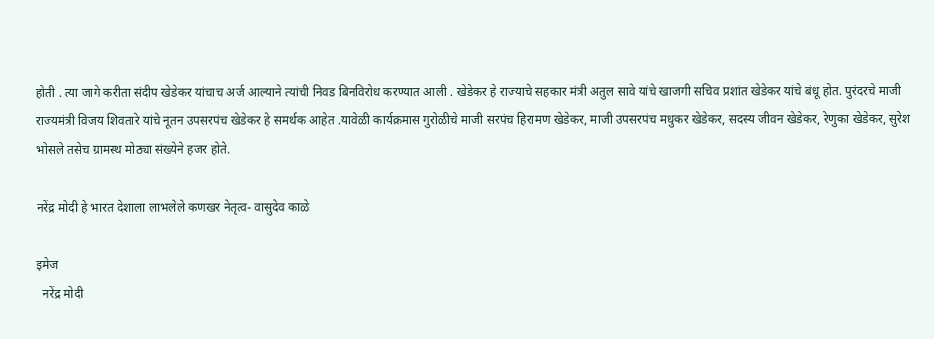होती . त्या जागे करीता संदीप खेडेकर यांचाच अर्ज आल्याने त्यांची निवड बिनविरोध करण्यात आली . खेडेकर हे राज्याचे सहकार मंत्री अतुल सावे यांचे खाजगी सचिव प्रशांत खेडेकर यांचे बंधू होत. पुरंदरचे माजी राज्यमंत्री विजय शिवतारे यांचे नूतन उपसरपंच खेडेकर हे समर्थक आहेत .यावेळी कार्यक्रमास गुरोळीचे माजी सरपंच हिरामण खेडेकर, माजी उपसरपंच मधुकर खेडेकर, सदस्य जीवन खेडेकर, रेणुका खेडेकर, सुरेश भोसले तसेच ग्रामस्थ मोठ्या संख्येने हजर होते.

नरेंद्र मोदी हे भारत देशाला लाभलेले कणखर नेतृत्व- वासुदेव काळे

इमेज
  नरेंद्र मोदी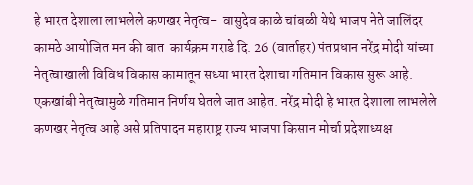हे भारत देशाला लाभलेले कणखर नेतृत्व-  वासुदेव काळे चांबळी येथे भाजप नेते जालिंदर कामठे आयोजित मन की बात  कार्यक्रम गराडे दि. 26 (वार्ताहर) पंतप्रधान नरेंद्र मोदी यांच्या नेतृत्वाखाली विविध विकास कामातून सध्या भारत देशाचा गतिमान विकास सुरू आहे. एकखांबी नेतृत्वामुळे गतिमान निर्णय घेतले जात आहेत. नरेंद्र मोदी हे भारत देशाला लाभलेले कणखर नेतृत्व आहे असे प्रतिपादन महाराष्ट्र राज्य भाजपा किसान मोर्चा प्रदेशाध्यक्ष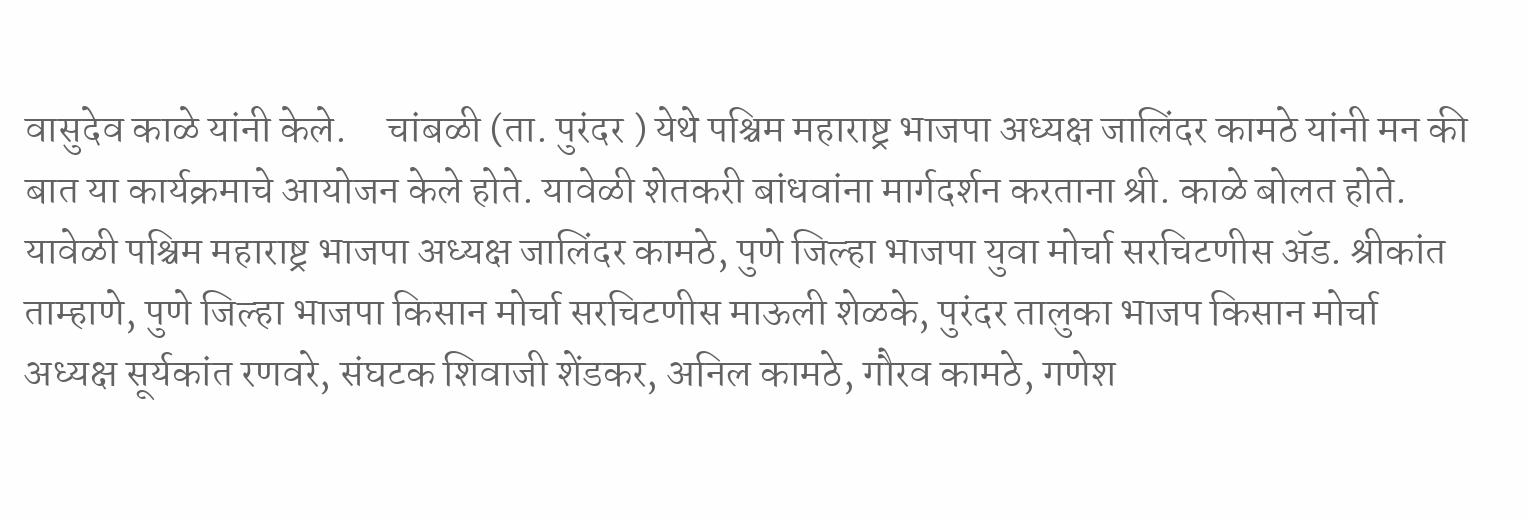वासुदेव काळे यांनी केले.     चांबळी (ता. पुरंदर ) येथे पश्चिम महाराष्ट्र भाजपा अध्यक्ष जालिंदर कामठे यांनी मन की बात या कार्यक्रमाचे आयोजन केले होते. यावेळी शेतकरी बांधवांना मार्गदर्शन करताना श्री. काळे बोलत होते.     यावेळी पश्चिम महाराष्ट्र भाजपा अध्यक्ष जालिंदर कामठे, पुणे जिल्हा भाजपा युवा मोर्चा सरचिटणीस ॲड. श्रीकांत ताम्हाणे, पुणे जिल्हा भाजपा किसान मोर्चा सरचिटणीस माऊली शेळके, पुरंदर तालुका भाजप किसान मोर्चा अध्यक्ष सूर्यकांत रणवरे, संघटक शिवाजी शेंडकर, अनिल कामठे, गौरव कामठे, गणेश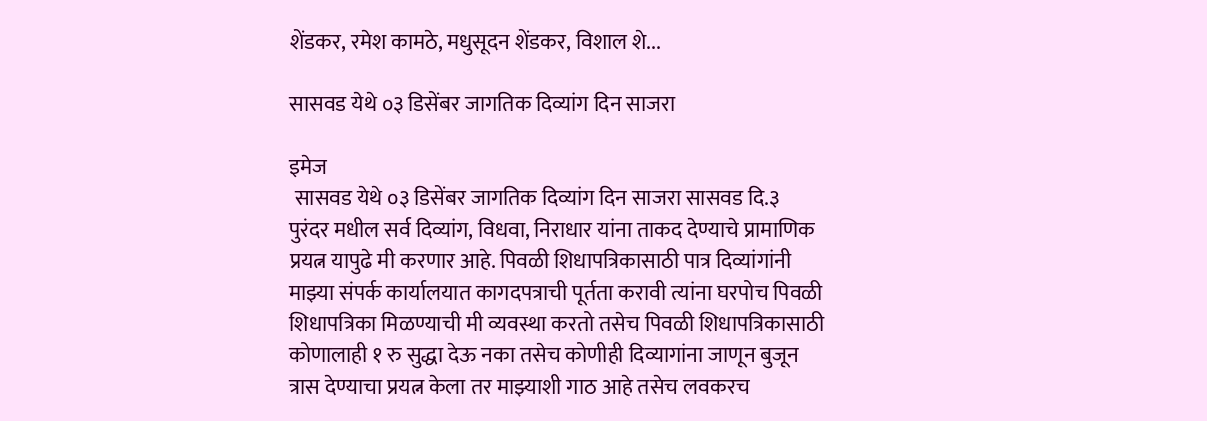शेंडकर, रमेश कामठे, मधुसूदन शेंडकर, विशाल शे...

सासवड येथे ०३ डिसेंबर जागतिक दिव्यांग दिन साजरा

इमेज
 सासवड येथे ०३ डिसेंबर जागतिक दिव्यांग दिन साजरा सासवड दि.३  पुरंदर मधील सर्व दिव्यांग, विधवा, निराधार यांना ताकद देण्याचे प्रामाणिक प्रयत्न यापुढे मी करणार आहे. पिवळी शिधापत्रिकासाठी पात्र दिव्यांगांनी माझ्या संपर्क कार्यालयात कागदपत्राची पूर्तता करावी त्यांना घरपोच पिवळी शिधापत्रिका मिळण्याची मी व्यवस्था करतो तसेच पिवळी शिधापत्रिकासाठी कोणालाही १ रु सुद्धा देऊ नका तसेच कोणीही दिव्यागांना जाणून बुजून त्रास देण्याचा प्रयत्न केला तर माझ्याशी गाठ आहे तसेच लवकरच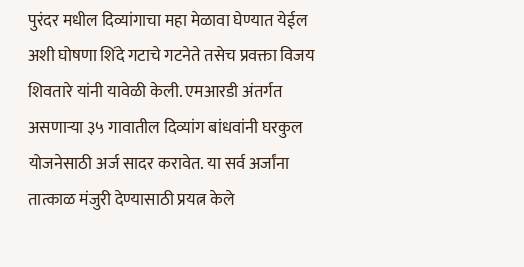पुरंदर मधील दिव्यांगाचा महा मेळावा घेण्यात येईल अशी घोषणा शिंदे गटाचे गटनेते तसेच प्रवक्ता विजय शिवतारे यांनी यावेळी केली. एमआरडी अंतर्गत असणाऱ्या ३५ गावातील दिव्यांग बांधवांनी घरकुल योजनेसाठी अर्ज सादर करावेत. या सर्व अर्जांना तात्काळ मंजुरी देण्यासाठी प्रयत्न केले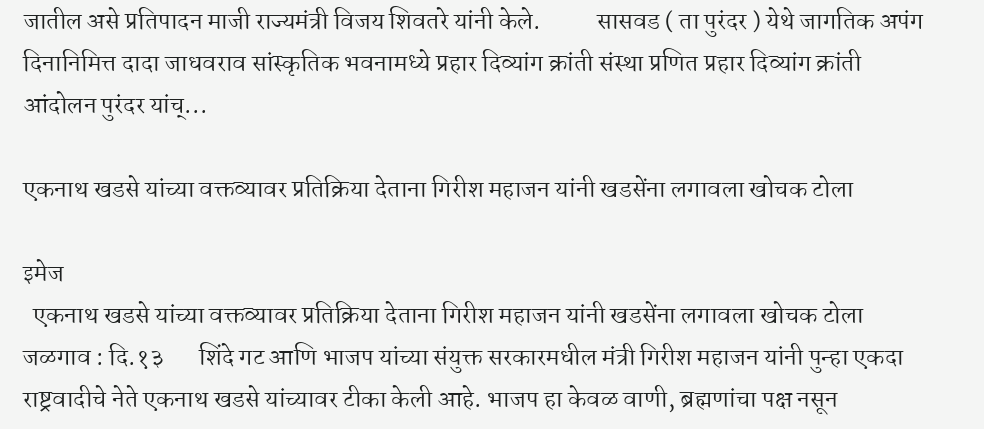जातील असे प्रतिपादन माजी राज्यमंत्री विजय शिवतरे यांनी केले.           सासवड ( ता पुरंदर ) येथे जागतिक अपंग दिनानिमित्त दादा जाधवराव सांस्कृतिक भवनामध्ये प्रहार दिव्यांग क्रांती संस्था प्रणित प्रहार दिव्यांग क्रांती आंदोलन पुरंदर यांच्...

एकनाथ खडसे यांच्या वक्तव्यावर प्रतिक्रिया देताना गिरीश महाजन यांनी खडसेंना लगावला खोचक टोला

इमेज
  एकनाथ खडसे यांच्या वक्तव्यावर प्रतिक्रिया देताना गिरीश महाजन यांनी खडसेंना लगावला खोचक टोला जळगाव : दि.१३       शिंदे गट आणि भाजप यांच्या संयुक्त सरकारमधील मंत्री गिरीश महाजन यांनी पुन्हा एकदा राष्ट्रवादीचे नेते एकनाथ खडसे यांच्यावर टीका केली आहे. भाजप हा केवळ वाणी, ब्रह्मणांचा पक्ष नसून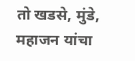तो खडसे, मुंडे, महाजन यांचा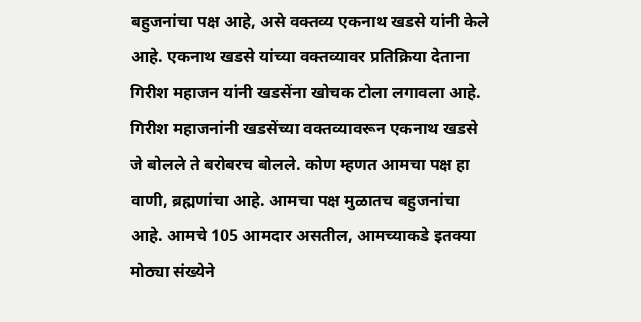बहुजनांचा पक्ष आहे, असे वक्तव्य एकनाथ खडसे यांनी केले आहे. एकनाथ खडसे यांच्या वक्तव्यावर प्रतिक्रिया देताना गिरीश महाजन यांनी खडसेंना खोचक टोला लगावला आहे. गिरीश महाजनांनी खडसेंच्या वक्तव्यावरून एकनाथ खडसे जे बोलले ते बरोबरच बोलले. कोण म्हणत आमचा पक्ष हा वाणी, ब्रह्मणांचा आहे. आमचा पक्ष मुळातच बहुजनांचा आहे. आमचे 105 आमदार असतील, आमच्याकडे इतक्या मोठ्या संख्येने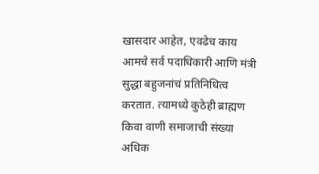खासदार आहेत, एवढेच काय आमचे सर्व पदाधिकारी आणि मंत्री सुद्धा बहुजनांचं प्रतिनिधित्व करतात. त्यामध्ये कुठेही ब्राह्मण किवा वाणी समाजाची संख्या अधिक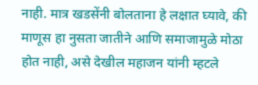नाही. मात्र खडसेंनी बोलताना हे लक्षात घ्यावे, की माणूस हा नुसता जातीने आणि समाजामुळे मोठा होत नाही, असे देखील महाजन यांनी म्हटले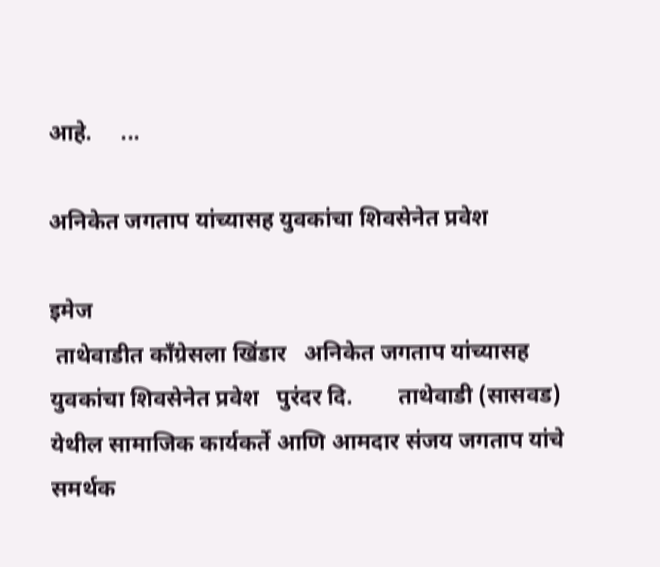आहे.     ...

अनिकेत जगताप यांच्यासह युवकांचा शिवसेनेत प्रवेश

इमेज
 ताथेवाडीत काँग्रेसला खिंडार   अनिकेत जगताप यांच्यासह युवकांचा शिवसेनेत प्रवेश   पुरंदर दि.        ताथेवाडी (सासवड) येथील सामाजिक कार्यकर्ते आणि आमदार संजय जगताप यांचे समर्थक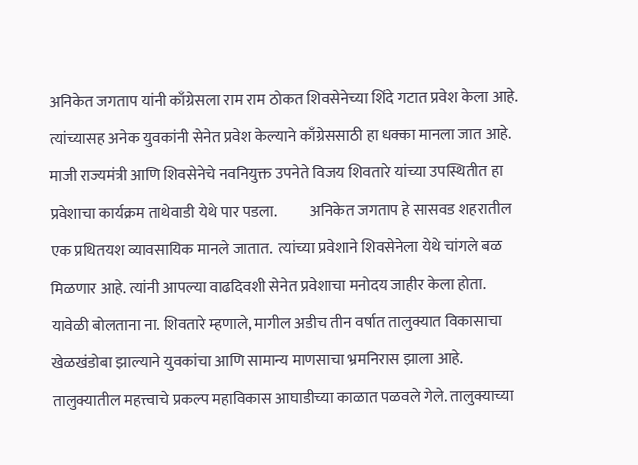अनिकेत जगताप यांनी काँग्रेसला राम राम ठोकत शिवसेनेच्या शिंदे गटात प्रवेश केला आहे. त्यांच्यासह अनेक युवकांनी सेनेत प्रवेश केल्याने काँग्रेससाठी हा धक्का मानला जात आहे. माजी राज्यमंत्री आणि शिवसेनेचे नवनियुक्त उपनेते विजय शिवतारे यांच्या उपस्थितीत हा प्रवेशाचा कार्यक्रम ताथेवाडी येथे पार पडला.           अनिकेत जगताप हे सासवड शहरातील एक प्रथितयश व्यावसायिक मानले जातात.  त्यांच्या प्रवेशाने शिवसेनेला येथे चांगले बळ मिळणार आहे. त्यांनी आपल्या वाढदिवशी सेनेत प्रवेशाचा मनोदय जाहीर केला होता. यावेळी बोलताना ना. शिवतारे म्हणाले, मागील अडीच तीन वर्षात तालुक्यात विकासाचा खेळखंडोबा झाल्याने युवकांचा आणि सामान्य माणसाचा भ्रमनिरास झाला आहे. तालुक्यातील महत्त्वाचे प्रकल्प महाविकास आघाडीच्या काळात पळवले गेले. तालुक्याच्या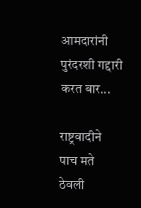आमदारांनी पुरंदरशी गद्दारी करत बार...

राष्ट्रवादीने पाच मते ठेवली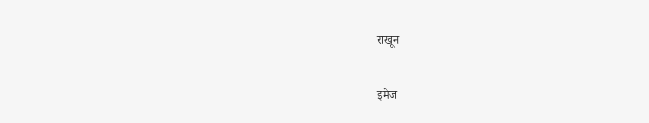राखून

इमेज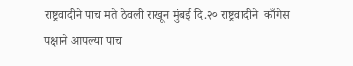राष्ट्रवादीने पाच मते ठेवली राखून मुंबई दि.२० राष्ट्रवादीने  काँगेस पक्षाने आपल्या पाच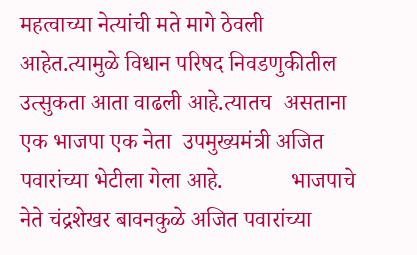महत्वाच्या नेत्यांची मते मागे ठेवली आहेत.त्यामुळे विधान परिषद निवडणुकीतील उत्सुकता आता वाढली आहे.त्यातच  असताना  एक भाजपा एक नेता  उपमुख्यमंत्री अजित पवारांच्या भेटीला गेला आहे.            भाजपाचे नेते चंद्रशेखर बावनकुळे अजित पवारांच्या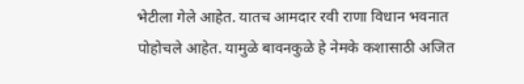भेटीला गेले आहेत. यातच आमदार रवी राणा विधान भवनात पोहोचले आहेत. यामुळे बावनकुळे हे नेमके कशासाठी अजित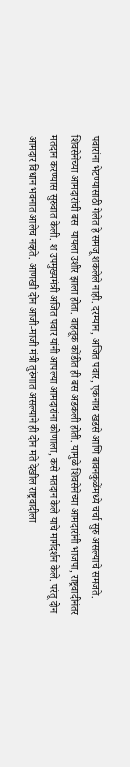पवारांना भेटण्यासाठी गेलेत हे समजू शकलेले नाही. दरम्यान, अजित पवार, एकनाथ खडसे आणि बावनकुळेंमध्ये चर्चा सुरु असल्याचे समजते. शिवसेनेच्या आमदारांची बस  यायला उशीर झाला होता. वाहतूक कोंडीत ही बस अडकली होती. यामुळे शिवसेनेच्या आमदारांनी भाजपा, राष्ट्रवादीनंतर मतदान करण्यास सुरुवात केली. श उपमुख्यमंत्री अजित पवार यांनी आपल्या आमदारांना कोणाला, कसे मतदान केले याचे मार्गदर्शन केले. परंतू दोन आमदार विधान भवनात आलेच नव्हते. आणखी दोन आजी-माजी मंत्री तुरुंगात असल्याने ही दोन मते देखील राष्ट्रवादीला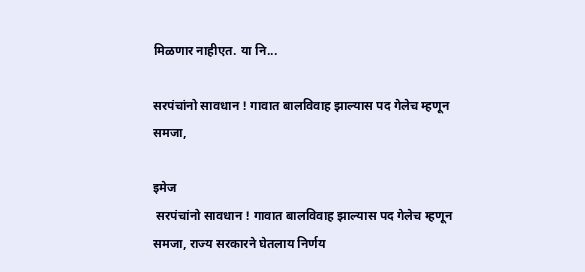मिळणार नाहीएत. या नि...

सरपंचांनो सावधान ! गावात बालविवाह झाल्यास पद गेलेच म्हणून समजा,

इमेज
 सरपंचांनो सावधान ! गावात बालविवाह झाल्यास पद गेलेच म्हणून समजा, राज्य सरकारने घेतलाय निर्णय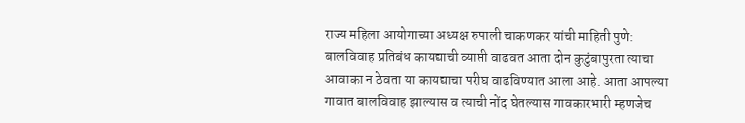राज्य महिला आयोगाच्या अध्यक्ष रुपाली चाकणकर यांची माहिती पुणे:        बालविवाह प्रतिबंध कायद्याची व्याप्ती वाढवत आता दोन कुटुंबापुरता त्याचा आवाका न ठेवता या कायद्याचा परीघ वाढविण्यात आला आहे. आता आपल्या गावात बालविवाह झाल्यास व त्याची नोंद घेतल्यास गावकारभारी म्हणजेच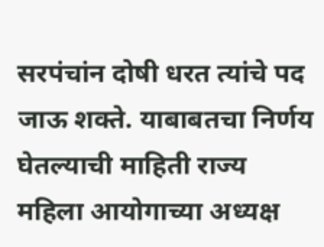सरपंचांन दोषी धरत त्यांचे पद जाऊ शक्ते. याबाबतचा निर्णय घेतल्याची माहिती राज्य महिला आयोगाच्या अध्यक्ष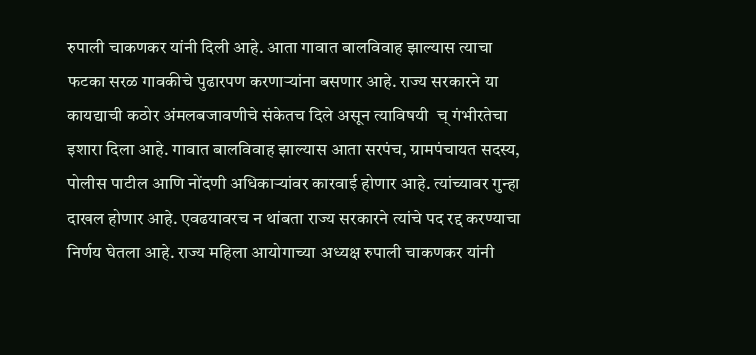रुपाली चाकणकर यांनी दिली आहे. आता गावात बालविवाह झाल्यास त्याचा फटका सरळ गावकीचे पुढारपण करणाऱ्यांना बसणार आहे. राज्य सरकारने या कायद्याची कठोर अंमलबजावणीचे संकेतच दिले असून त्याविषयी  च् गंभीरतेचा इशारा दिला आहे. गावात बालविवाह झाल्यास आता सरपंच, ग्रामपंचायत सदस्य, पोलीस पाटील आणि नोंदणी अधिकाऱ्यांवर कारवाई होणार आहे. त्यांच्यावर गुन्हा दाखल होणार आहे. एवढयावरच न थांबता राज्य सरकारने त्यांचे पद रद्द करण्याचा निर्णय घेतला आहे. राज्य महिला आयोगाच्या अध्यक्ष रुपाली चाकणकर यांनी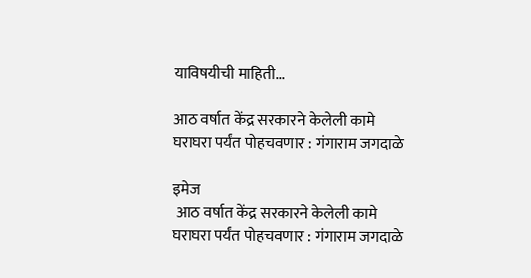याविषयीची माहिती...

आठ वर्षात केंद्र सरकारने केलेली कामे घराघरा पर्यंत पोहचवणार : गंगाराम जगदाळे

इमेज
 आठ वर्षात केंद्र सरकारने केलेली कामे घराघरा पर्यंत पोहचवणार : गंगाराम जगदाळे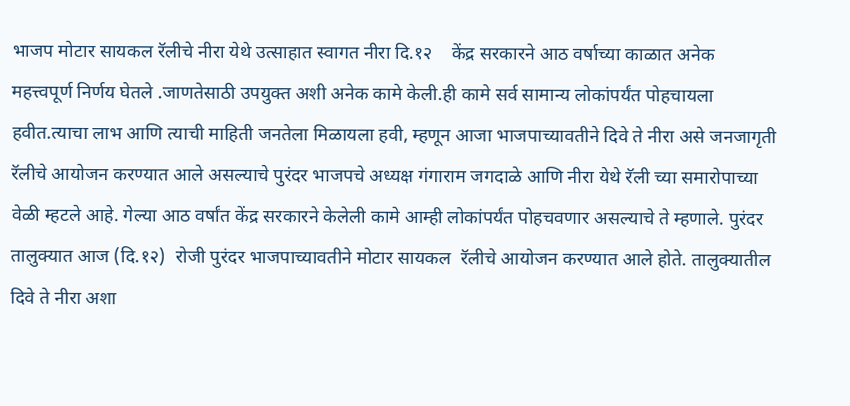भाजप मोटार सायकल रॅलीचे नीरा येथे उत्साहात स्वागत नीरा दि.१२    केंद्र सरकारने आठ वर्षाच्या काळात अनेक महत्त्वपूर्ण निर्णय घेतले .जाणतेसाठी उपयुक्त अशी अनेक कामे केली.ही कामे सर्व सामान्य लोकांपर्यंत पोहचायला हवीत.त्याचा लाभ आणि त्याची माहिती जनतेला मिळायला हवी, म्हणून आजा भाजपाच्यावतीने दिवे ते नीरा असे जनजागृती रॅलीचे आयोजन करण्यात आले असल्याचे पुरंदर भाजपचे अध्यक्ष गंगाराम जगदाळे आणि नीरा येथे रॅली च्या समारोपाच्या वेळी म्हटले आहे. गेल्या आठ वर्षांत केंद्र सरकारने केलेली कामे आम्ही लोकांपर्यंत पोहचवणार असल्याचे ते म्हणाले. पुरंदर तालुक्यात आज (दि.१२)  रोजी पुरंदर भाजपाच्यावतीने मोटार सायकल  रॅलीचे आयोजन करण्यात आले होते. तालुक्यातील दिवे ते नीरा अशा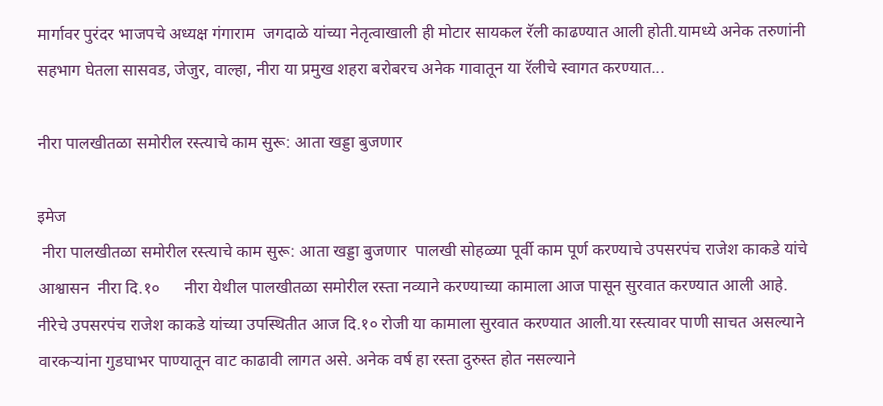मार्गावर पुरंदर भाजपचे अध्यक्ष गंगाराम  जगदाळे यांच्या नेतृत्वाखाली ही मोटार सायकल रॅली काढण्यात आली होती.यामध्ये अनेक तरुणांनी सहभाग घेतला सासवड, जेजुर, वाल्हा, नीरा या प्रमुख शहरा बरोबरच अनेक गावातून या रॅलीचे स्वागत करण्यात...

नीरा पालखीतळा समोरील रस्त्याचे काम सुरू: आता खड्डा बुजणार

इमेज
 नीरा पालखीतळा समोरील रस्त्याचे काम सुरू: आता खड्डा बुजणार  पालखी सोहळ्या पूर्वी काम पूर्ण करण्याचे उपसरपंच राजेश काकडे यांचे आश्वासन  नीरा दि.१०      नीरा येथील पालखीतळा समोरील रस्ता नव्याने करण्याच्या कामाला आज पासून सुरवात करण्यात आली आहे. नीरेचे उपसरपंच राजेश काकडे यांच्या उपस्थितीत आज दि.१० रोजी या कामाला सुरवात करण्यात आली.या रस्त्यावर पाणी साचत असल्याने वारकऱ्यांना गुडघाभर पाण्यातून वाट काढावी लागत असे. अनेक वर्ष हा रस्ता दुरुस्त होत नसल्याने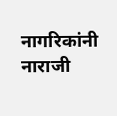नागरिकांनी नाराजी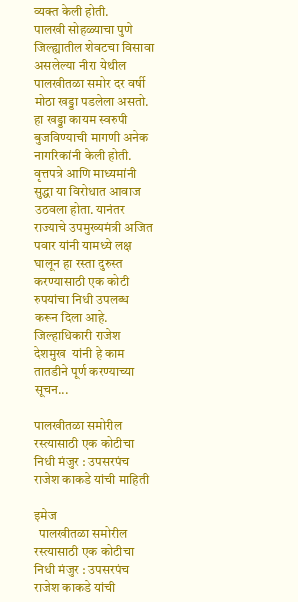व्यक्त केली होती.       पालखी सोहळ्याचा पुणे जिल्ह्यातील शेवटचा विसावा असलेल्या नीरा येथील पालखीतळा समोर दर वर्षी मोठा खड्डा पडलेला असतो. हा खड्डा कायम स्वरुपी बुजविण्याची मागणी अनेक नागरिकांनी केली होती. वृत्तपत्रे आणि माध्यमांनी सुद्धा या विरोधात आवाज उठवला होता. यानंतर राज्याचे उपमुख्यमंत्री अजित पवार यांनी यामध्ये लक्ष घालून हा रस्ता दुरुस्त करण्यासाठी एक कोटी रुपयांचा निधी उपलब्ध करून दिला आहे. जिल्हाधिकारी राजेश देशमुख  यांनी हे काम तातडीने पूर्ण करण्याच्या सूचन...

पालखीतळा समोरील रस्त्यासाठी एक कोटीचा निधी मंजुर : उपसरपंच राजेश काकडे यांची माहिती

इमेज
  पालखीतळा समोरील रस्त्यासाठी एक कोटीचा निधी मंजुर : उपसरपंच राजेश काकडे यांची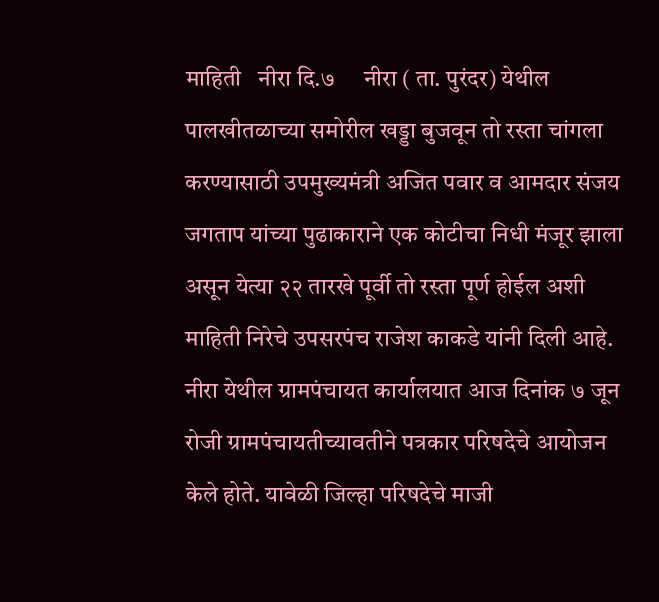माहिती   नीरा दि.७     नीरा ( ता. पुरंदर) येथील पालखीतळाच्या समोरील खड्डा बुजवून तो रस्ता चांगला करण्यासाठी उपमुख्यमंत्री अजित पवार व आमदार संजय जगताप यांच्या पुढाकाराने एक कोटीचा निधी मंजूर झाला असून येत्या २२ तारखे पूर्वी तो रस्ता पूर्ण होईल अशी माहिती निरेचे उपसरपंच राजेश काकडे यांनी दिली आहे.   नीरा येथील ग्रामपंचायत कार्यालयात आज दिनांक ७ जून रोजी ग्रामपंचायतीच्यावतीने पत्रकार परिषदेचे आयोजन केले होते. यावेळी जिल्हा परिषदेचे माजी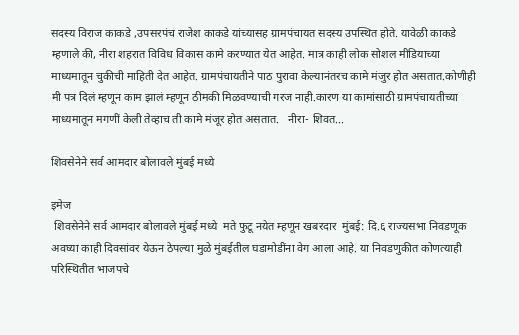सदस्य विराज काकडे ,उपसरपंच राजेश काकडे यांच्यासह ग्रामपंचायत सदस्य उपस्थित होते. यावेळी काकडे म्हणाले की, नीरा शहरात विविध विकास कामे करण्यात येत आहेत. मात्र काही लोक सोशल मीडियाच्या माध्यमातून चुकीची माहिती देत आहेत. ग्रामपंचायतीने पाठ पुरावा केल्यानंतरच कामे मंजुर होत असतात.कोणीही मी पत्र दिलं म्हणून काम झालं म्हणून ठीमकी मिळवण्याची गरज नाही.कारण या कामांसाठी ग्रामपंचायतीच्या माध्यमातून मगणीं केली तेव्हाच ती कामे मंजूर होत असतात.   नीरा- शिवत...

शिवसेनेने सर्व आमदार बोलावले मुंबई मध्ये

इमेज
 शिवसेनेने सर्व आमदार बोलावले मुंबई मध्ये  मते फुटू नयेत म्हणून खबरदार  मुंबई: दि.६ राज्यसभा निवडणूक अवघ्या काही दिवसांवर येऊन ठेपल्या मुळे मुंबईतील घडामोडींना वेग आला आहे. या निवडणुकीत कोणत्याही परिस्थितीत भाजपचे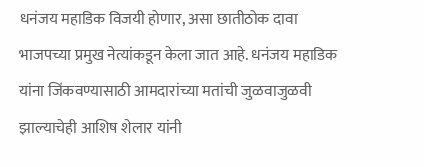धनंजय महाडिक विजयी होणार, असा छातीठोक दावा भाजपच्या प्रमुख नेत्यांकडून केला जात आहे. धनंजय महाडिक यांना जिंकवण्यासाठी आमदारांच्या मतांची जुळवाजुळवी झाल्याचेही आशिष शेलार यांनी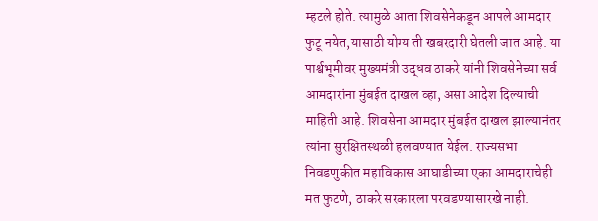म्हटले होते. त्यामुळे आता शिवसेनेकडून आपले आमदार फुटू नयेत,यासाठी योग्य ती खबरदारी घेतली जात आहे. या पार्श्वभूमीवर मुख्यमंत्री उद्धव ठाकरे यांनी शिवसेनेच्या सर्व आमदारांना मुंबईत दाखल व्हा, असा आदेश दिल्याची माहिती आहे. शिवसेना आमदार मुंबईत दाखल झाल्यानंतर त्यांना सुरक्षितस्थळी हलवण्यात येईल. राज्यसभा निवडणुकीत महाविकास आघाडीच्या एका आमदाराचेही मत फुटणे, ठाकरे सरकारला परवडण्यासारखे नाही.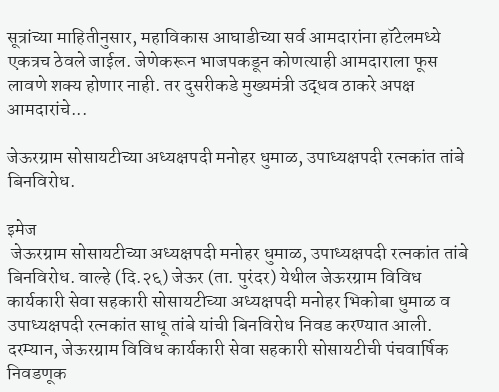सूत्रांच्या माहितीनुसार, महाविकास आघाडीच्या सर्व आमदारांना हॉटेलमध्ये एकत्रच ठेवले जाईल. जेणेकरून भाजपकडून कोणत्याही आमदाराला फूस लावणे शक्य होणार नाही. तर दुसरीकडे मुख्यमंत्री उद्धव ठाकरे अपक्ष आमदारांचे...

जेऊरग्राम सोसायटीच्या अध्यक्षपदी मनोहर धुमाळ, उपाध्यक्षपदी रत्नकांत तांबे बिनविरोध.

इमेज
 जेऊरग्राम सोसायटीच्या अध्यक्षपदी मनोहर धुमाळ, उपाध्यक्षपदी रत्नकांत तांबे बिनविरोध. वाल्हे (दि.२६) जेऊर (ता. पुरंदर) येथील जेऊरग्राम विविध कार्यकारी सेवा सहकारी सोसायटीच्या अध्यक्षपदी मनोहर भिकोबा धुमाळ व उपाध्यक्षपदी रत्नकांत साधू तांबे यांची बिनविरोध निवड करण्यात आली. दरम्यान, जेऊरग्राम विविध कार्यकारी सेवा सहकारी सोसायटीची पंचवार्षिक निवडणूक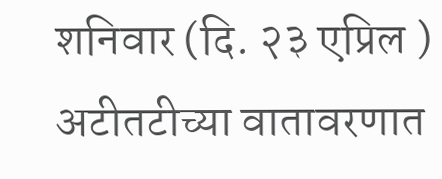शनिवार (दि. २३ एप्रिल ) अटीतटीच्या वातावरणात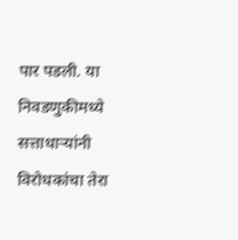पार पडली. या निवडणुकीमध्ये सत्ताधाऱ्यांनी विरोधकांचा तेरा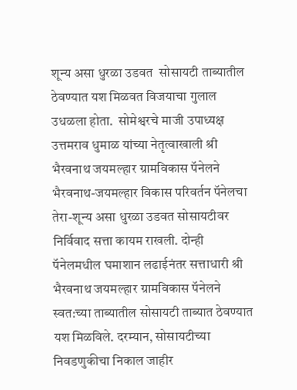शून्य असा धुरळा उडवत  सोसायटी ताब्यातील ठेवण्यात यश मिळवत विजयाचा गुलाल उधळला होता.  सोमेश्वरचे माजी उपाध्यक्ष उत्तमराव धुमाळ यांच्या नेतृत्वाखाली श्री भैरवनाथ जयमल्हार ग्रामविकास पॅनेलने भैरवनाथ-जयमल्हार विकास परिवर्तन पॅनेलचा तेरा-शून्य असा धुरळा उडवत सोसायटीवर निर्विवाद सत्ता कायम राखली. दोन्ही पॅनेलमधील घमाशान लढाईनंतर सत्ताधारी श्री भैरवनाथ जयमल्हार ग्रामविकास पॅनेलने स्वत:च्या ताब्यातील सोसायटी ताब्यात ठेवण्यात यश मिळविले. दरम्यान, सोसायटीच्या निवडणुकीचा निकाल जाहीर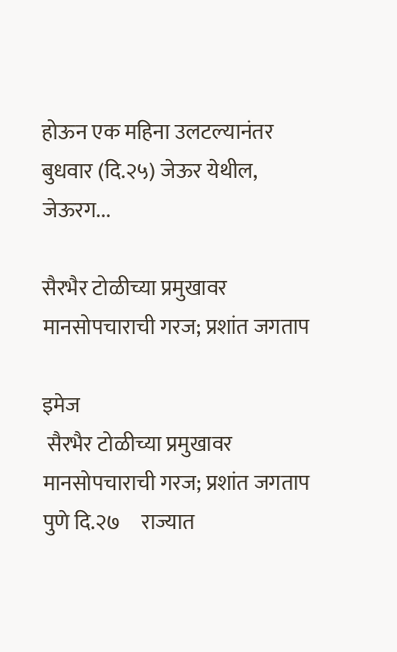होऊन एक महिना उलटल्यानंतर बुधवार (दि.२५) जेऊर येथील, जेऊरग...

सैरभैर टोळीच्या प्रमुखावर मानसोपचाराची गरज; प्रशांत जगताप

इमेज
 सैरभैर टोळीच्या प्रमुखावर मानसोपचाराची गरज; प्रशांत जगताप पुणे दि.२७     राज्यात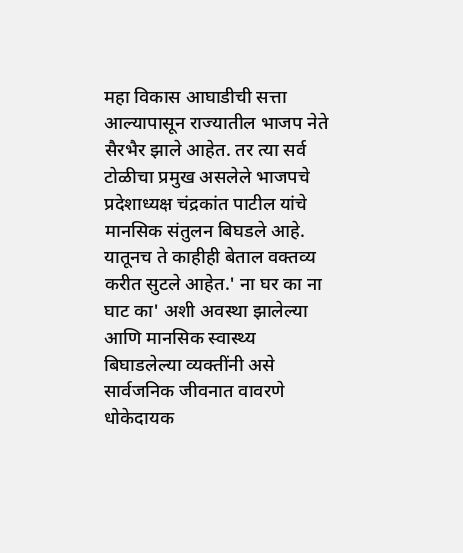महा विकास आघाडीची सत्ता आल्यापासून राज्यातील भाजप नेते सैरभैर झाले आहेत. तर त्या सर्व टोळीचा प्रमुख असलेले भाजपचे प्रदेशाध्यक्ष चंद्रकांत पाटील यांचे मानसिक संतुलन बिघडले आहे. यातूनच ते काहीही बेताल वक्तव्य करीत सुटले आहेत.' ना घर का ना घाट का' अशी अवस्था झालेल्या आणि मानसिक स्वास्थ्य बिघाडलेल्या व्यक्तींनी असे सार्वजनिक जीवनात वावरणे धोकेदायक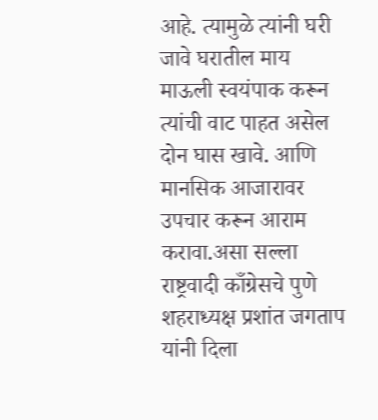आहे. त्यामुळे त्यांनी घरी जावे घरातील माय माऊली स्वयंपाक करून त्यांची वाट पाहत असेल दोन घास खावे. आणि मानसिक आजारावर उपचार करून आराम करावा.असा सल्ला राष्ट्रवादी काँग्रेसचे पुणे शहराध्यक्ष प्रशांत जगताप यांनी दिला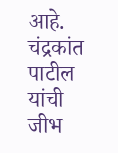आहे.      चंद्रकांत पाटील यांची जीभ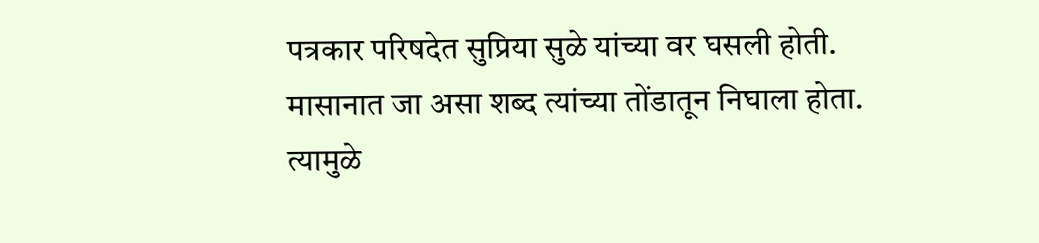पत्रकार परिषदेत सुप्रिया सुळे यांच्या वर घसली होती. मासानात जा असा शब्द त्यांच्या तोंडातून निघाला होता. त्यामुळे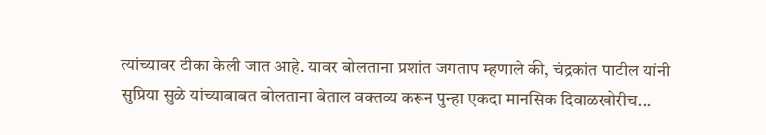त्यांच्यावर टीका केली जात आहे. यावर बोलताना प्रशांत जगताप म्हणाले की, चंद्रकांत पाटील यांनी सुप्रिया सुळे यांच्याबाबत बोलताना बेताल वक्तव्य करून पुन्हा एकदा मानसिक दिवाळखोरीच...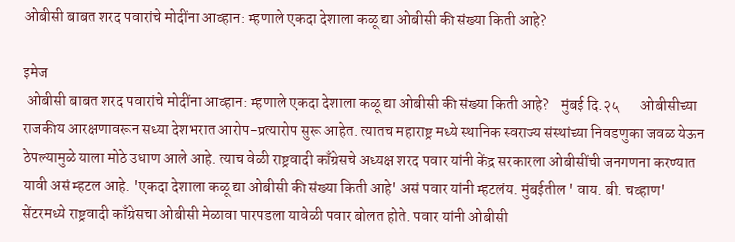ओबीसी बाबत शरद पवारांचे मोदींना आव्हान: म्हणाले एकदा देशाला कळू द्या ओबीसी की संख्या किती आहे?

इमेज
 ओबीसी बाबत शरद पवारांचे मोदींना आव्हान: म्हणाले एकदा देशाला कळू द्या ओबीसी की संख्या किती आहे?    मुंबई दि.२५       ओबीसीच्या राजकीय आरक्षणावरून सध्या देशभरात आरोप-प्रत्यारोप सुरू आहेत. त्यातच महाराष्ट्र मध्ये स्थानिक स्वराज्य संस्थांच्या निवडणुका जवळ येऊन ठेपल्यामुळे याला मोठे उधाण आले आहे. त्याच वेळी राष्ट्रवादी काँग्रेसचे अध्यक्ष शरद पवार यांनी केंद्र सरकारला ओबीसींची जनगणना करण्यात यावी असं म्हटल आहे. 'एकदा देशाला कळू द्या ओबीसी की संख्या किती आहे' असं पवार यांनी म्हटलंय. मुंबईतील ' वाय. बी. चव्हाण' सेंटरमध्ये राष्ट्रवादी काँग्रेसचा ओबीसी मेळावा पारपडला यावेळी पवार बोलत होते. पवार यांनी ओबीसी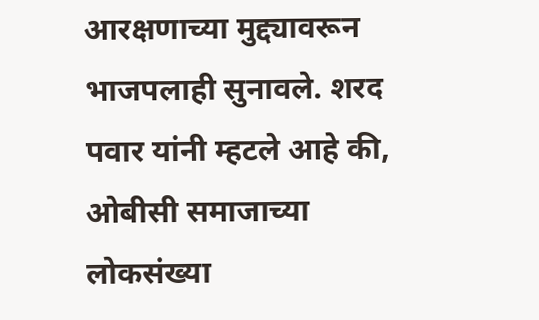आरक्षणाच्या मुद्द्यावरून भाजपलाही सुनावले. शरद पवार यांनी म्हटले आहे की, ओबीसी समाजाच्या लोकसंख्या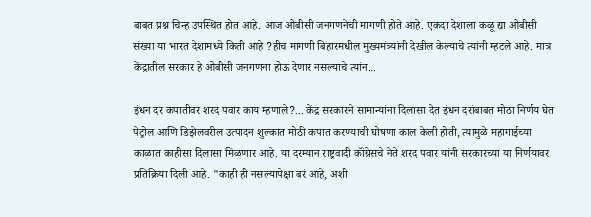बाबत प्रश्न चिन्ह उपस्थित होत आहे. आज ओबीसी जनगणनेची मागणी होते आहे. एकदा देशाला कळू द्या ओबीसी संख्या या भारत देशामध्ये किती आहे ?हीच मागणी बिहारमधील मुख्यमंत्र्यांनी देखील केल्याचे त्यांनी म्हटले आहे. मात्र केंद्रातील सरकार हे ओबीसी जनगणना होऊ देणार नसल्याचे त्यांन...

इंधन दर कपातीवर शरद पवार काय म्हणाले?... केंद्र सरकारने सामान्यांना दिलासा देत इंधन दरांबाबत मोठा निर्णय घेत पेट्रोल आणि डिझेलवरील उत्पादन शुल्कात मोठी कपात करण्याची घोषणा काल केली होती, त्यामुळे महागाईच्या काळात काहीसा दिलासा मिळणार आहे. या दरम्यान राष्ट्रवादी कॉंग्रेसचे नेते शरद पवार यांनी सरकारच्या या निर्णयावर प्रतिक्रिया दिली आहे. "काही ही नसल्यापेक्षा बरं आहे, अशी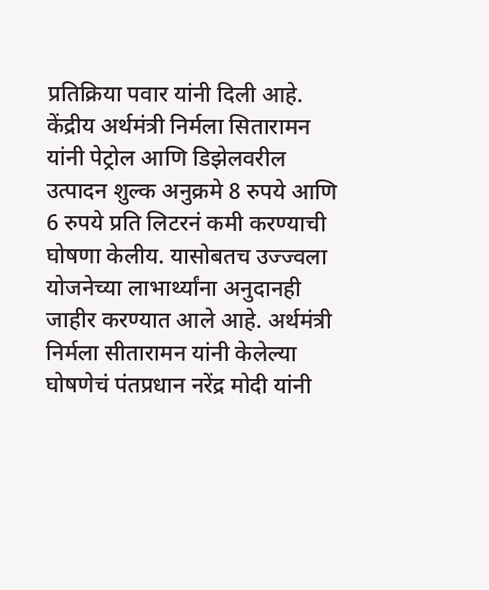प्रतिक्रिया पवार यांनी दिली आहे. केंद्रीय अर्थमंत्री निर्मला सितारामन यांनी पेट्रोल आणि डिझेलवरील उत्पादन शुल्क अनुक्रमे 8 रुपये आणि 6 रुपये प्रति लिटरनं कमी करण्याची घोषणा केलीय. यासोबतच उज्ज्वला योजनेच्या लाभार्थ्यांना अनुदानही जाहीर करण्यात आले आहे. अर्थमंत्री निर्मला सीतारामन यांनी केलेल्या घोषणेचं पंतप्रधान नरेंद्र मोदी यांनी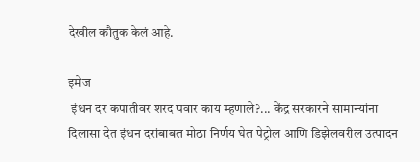देखील कौतुक केलं आहे.

इमेज
 इंधन दर कपातीवर शरद पवार काय म्हणाले?... केंद्र सरकारने सामान्यांना दिलासा देत इंधन दरांबाबत मोठा निर्णय घेत पेट्रोल आणि डिझेलवरील उत्पादन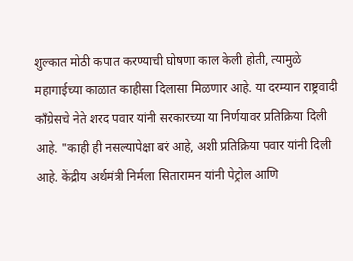शुल्कात मोठी कपात करण्याची घोषणा काल केली होती, त्यामुळे महागाईच्या काळात काहीसा दिलासा मिळणार आहे. या दरम्यान राष्ट्रवादी कॉंग्रेसचे नेते शरद पवार यांनी सरकारच्या या निर्णयावर प्रतिक्रिया दिली आहे. "काही ही नसल्यापेक्षा बरं आहे, अशी प्रतिक्रिया पवार यांनी दिली आहे. केंद्रीय अर्थमंत्री निर्मला सितारामन यांनी पेट्रोल आणि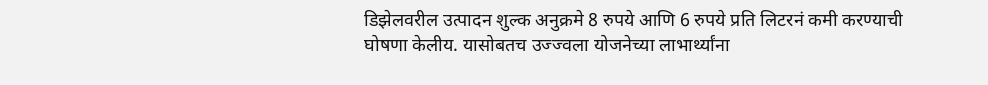डिझेलवरील उत्पादन शुल्क अनुक्रमे 8 रुपये आणि 6 रुपये प्रति लिटरनं कमी करण्याची घोषणा केलीय. यासोबतच उज्ज्वला योजनेच्या लाभार्थ्यांना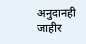अनुदानही जाहीर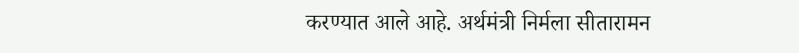करण्यात आले आहे. अर्थमंत्री निर्मला सीतारामन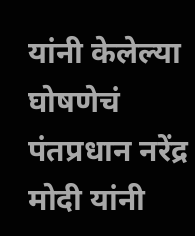यांनी केलेल्या घोषणेचं पंतप्रधान नरेंद्र मोदी यांनी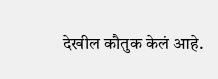देखील कौतुक केलं आहे.